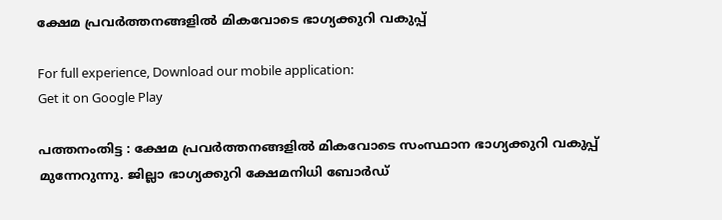ക്ഷേമ പ്രവര്‍ത്തനങ്ങളില്‍ മികവോടെ ഭാഗ്യക്കുറി വകുപ്പ്

For full experience, Download our mobile application:
Get it on Google Play

പത്തനംതിട്ട : ക്ഷേമ പ്രവര്‍ത്തനങ്ങളില്‍ മികവോടെ സംസ്ഥാന ഭാഗ്യക്കുറി വകുപ്പ് മുന്നേറുന്നു. ജില്ലാ ഭാഗ്യക്കുറി ക്ഷേമനിധി ബോര്‍ഡ്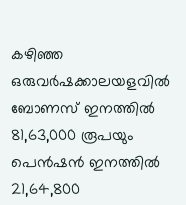കഴിഞ്ഞ ഒരുവര്‍ഷക്കാലയളവില്‍ ബോണസ് ഇനത്തില്‍ 81,63,000 രൂപയും പെന്‍ഷന്‍ ഇനത്തില്‍ 21,64,800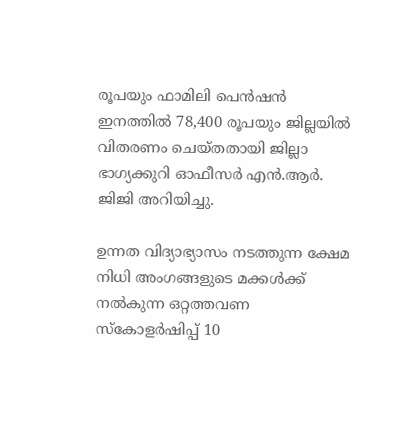രൂപയും ഫാമിലി പെന്‍ഷന്‍ ഇനത്തില്‍ 78,400 രൂപയും ജില്ലയില്‍ വിതരണം ചെയ്തതായി ജില്ലാ ഭാഗ്യക്കുറി ഓഫീസര്‍ എന്‍.ആര്‍. ജിജി അറിയിച്ചു.

ഉന്നത വിദ്യാഭ്യാസം നടത്തുന്ന ക്ഷേമ നിധി അംഗങ്ങളുടെ മക്കള്‍ക്ക് നല്‍കുന്ന ഒറ്റത്തവണ സ്‌കോളര്‍ഷിപ്പ് 10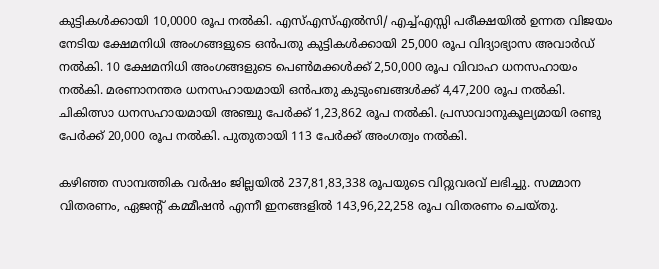കുട്ടികള്‍ക്കായി 10,0000 രൂപ നല്‍കി. എസ്എസ്എല്‍സി/ എച്ച്എസ്സി പരീക്ഷയില്‍ ഉന്നത വിജയം നേടിയ ക്ഷേമനിധി അംഗങ്ങളുടെ ഒന്‍പതു കുട്ടികള്‍ക്കായി 25,000 രൂപ വിദ്യാഭ്യാസ അവാര്‍ഡ് നല്‍കി. 10 ക്ഷേമനിധി അംഗങ്ങളുടെ പെണ്‍മക്കള്‍ക്ക് 2,50,000 രൂപ വിവാഹ ധനസഹായം നല്‍കി. മരണാനന്തര ധനസഹായമായി ഒന്‍പതു കുടുംബങ്ങള്‍ക്ക് 4,47,200 രൂപ നല്‍കി. ചികിത്സാ ധനസഹായമായി അഞ്ചു പേര്‍ക്ക് 1,23,862 രൂപ നല്‍കി. പ്രസാവാനുകൂല്യമായി രണ്ടു പേര്‍ക്ക് 20,000 രൂപ നല്‍കി. പുതുതായി 113 പേര്‍ക്ക് അംഗത്വം നല്‍കി.

കഴിഞ്ഞ സാമ്പത്തിക വര്‍ഷം ജില്ലയില്‍ 237,81,83,338 രൂപയുടെ വിറ്റുവരവ് ലഭിച്ചു. സമ്മാന വിതരണം, ഏജന്റ് കമ്മീഷന്‍ എന്നീ ഇനങ്ങളില്‍ 143,96,22,258 രൂപ വിതരണം ചെയ്തു.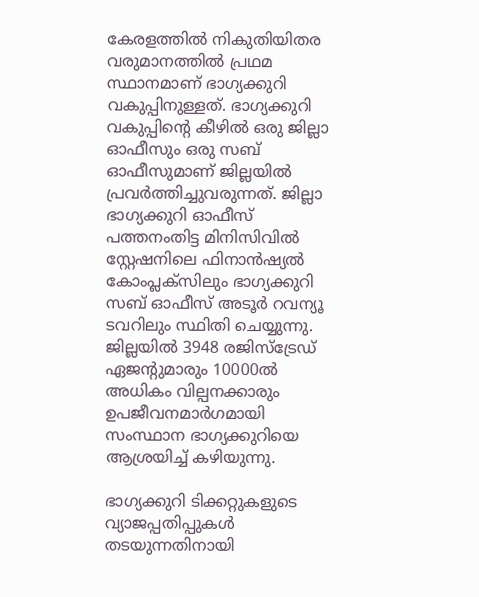കേരളത്തില്‍ നികുതിയിതര വരുമാനത്തില്‍ പ്രഥമ സ്ഥാനമാണ് ഭാഗ്യക്കുറി വകുപ്പിനുള്ളത്. ഭാഗ്യക്കുറി വകുപ്പിന്റെ കീഴില്‍ ഒരു ജില്ലാ ഓഫീസും ഒരു സബ് ഓഫീസുമാണ് ജില്ലയില്‍ പ്രവര്‍ത്തിച്ചുവരുന്നത്. ജില്ലാ ഭാഗ്യക്കുറി ഓഫീസ് പത്തനംതിട്ട മിനിസിവില്‍ സ്റ്റേഷനിലെ ഫിനാന്‍ഷ്യല്‍ കോംപ്ലക്സിലും ഭാഗ്യക്കുറി സബ് ഓഫീസ് അടൂര്‍ റവന്യൂ ടവറിലും സ്ഥിതി ചെയ്യുന്നു. ജില്ലയില്‍ 3948 രജിസ്ട്രേഡ് ഏജന്റുമാരും 10000ല്‍ അധികം വില്പനക്കാരും ഉപജീവനമാര്‍ഗമായി സംസ്ഥാന ഭാഗ്യക്കുറിയെ ആശ്രയിച്ച് കഴിയുന്നു.

ഭാഗ്യക്കുറി ടിക്കറ്റുകളുടെ വ്യാജപ്പതിപ്പുകള്‍ തടയുന്നതിനായി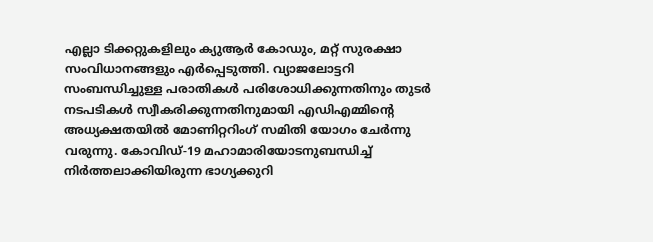എല്ലാ ടിക്കറ്റുകളിലും ക്യുആര്‍ കോഡും, മറ്റ് സുരക്ഷാ സംവിധാനങ്ങളും എര്‍പ്പെടുത്തി. വ്യാജലോട്ടറി സംബന്ധിച്ചുള്ള പരാതികള്‍ പരിശോധിക്കുന്നതിനും തുടര്‍ നടപടികള്‍ സ്വീകരിക്കുന്നതിനുമായി എഡിഎമ്മിന്റെ അധ്യക്ഷതയില്‍ മോണിറ്ററിംഗ് സമിതി യോഗം ചേര്‍ന്നു വരുന്നു. കോവിഡ്-19 മഹാമാരിയോടനുബന്ധിച്ച് നിര്‍ത്തലാക്കിയിരുന്ന ഭാഗ്യക്കുറി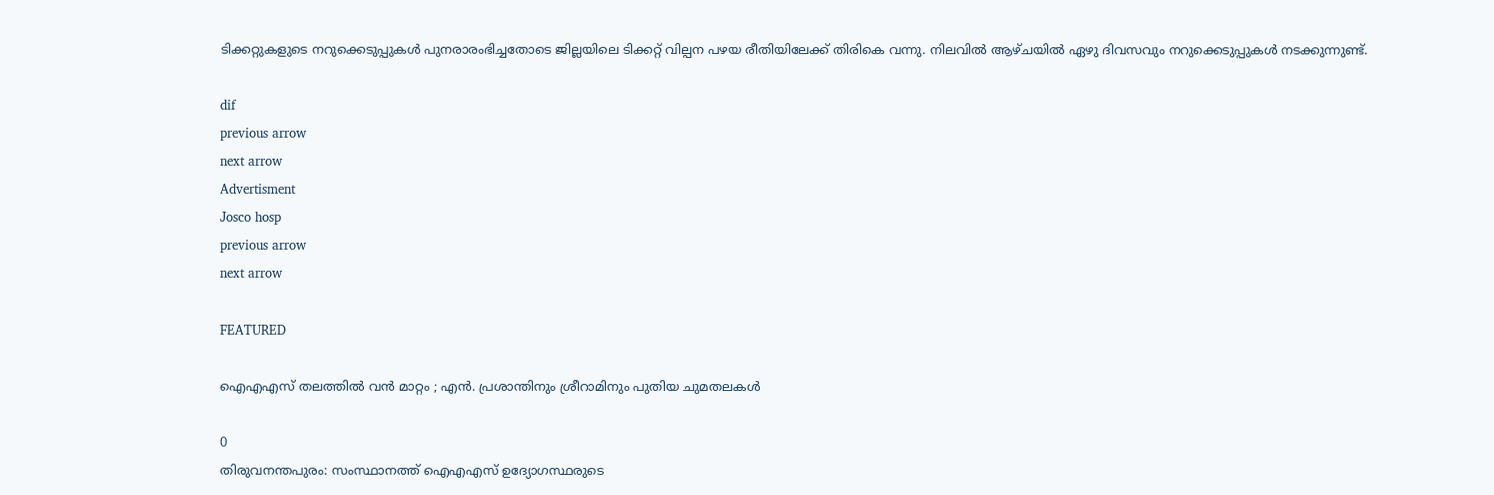ടിക്കറ്റുകളുടെ നറുക്കെടുപ്പുകള്‍ പുനരാരംഭിച്ചതോടെ ജില്ലയിലെ ടിക്കറ്റ് വില്പന പഴയ രീതിയിലേക്ക് തിരികെ വന്നു. നിലവില്‍ ആഴ്ചയില്‍ ഏഴു ദിവസവും നറുക്കെടുപ്പുകള്‍ നടക്കുന്നുണ്ട്.

dif
previous arrow
next arrow
Advertisment
Josco hosp
previous arrow
next arrow

FEATURED

ഐഎഎസ് തലത്തിൽ വൻ മാറ്റം ; എൻ. പ്രശാന്തിനും ശ്രീറാമിനും പുതിയ ചുമതലകൾ

0
തിരുവനന്തപുരം: സംസ്ഥാനത്ത് ഐഎഎസ് ഉദ്യോഗസ്ഥരുടെ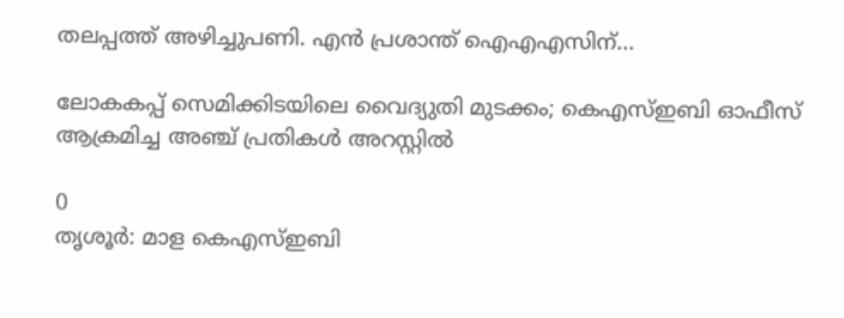തലപ്പത്ത് അഴിച്ചുപണി. എന്‍ പ്രശാന്ത് ഐഎഎസിന്...

ലോകകപ്പ് സെമിക്കിടയിലെ വൈദ്യുതി മുടക്കം; കെഎസ്ഇബി ഓഫീസ് ആക്രമിച്ച അഞ്ച് പ്രതികൾ അറസ്റ്റിൽ

0
തൃശൂര്‍: മാള കെഎസ്ഇബി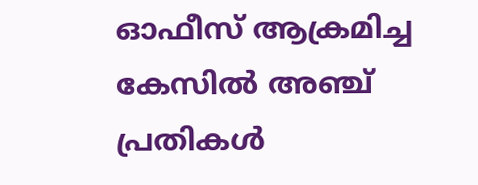ഓഫീസ് ആക്രമിച്ച കേസില്‍ അഞ്ച് പ്രതികള്‍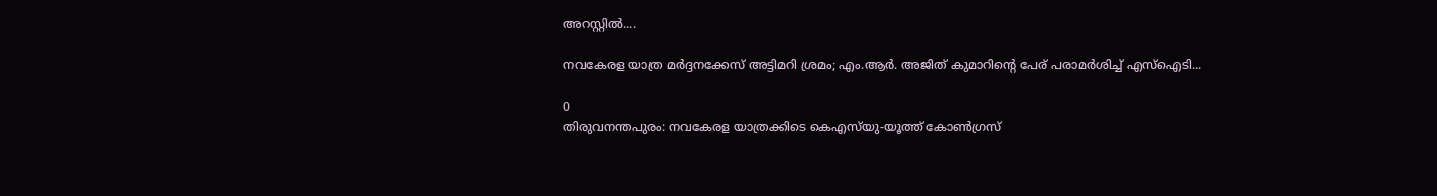അറസ്റ്റില്‍....

നവകേരള യാത്ര മർദ്ദനക്കേസ് അട്ടിമറി ശ്രമം; എം.ആർ. അജിത് കുമാറിന്റെ പേര് പരാമർശിച്ച് എസ്‌ഐടി...

0
തിരുവനന്തപുരം: നവകേരള യാത്രക്കിടെ കെഎസ്‌യു-യൂത്ത് കോണ്‍ഗ്രസ്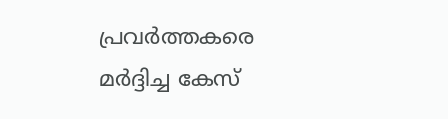പ്രവര്‍ത്തകരെ മര്‍ദ്ദിച്ച കേസ്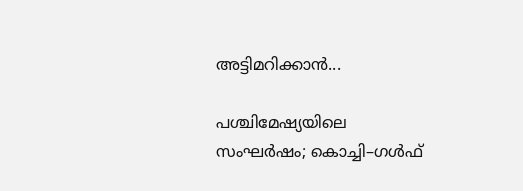അട്ടിമറിക്കാൻ...

പശ്ചിമേഷ്യയിലെ സംഘർഷം; കൊച്ചി–ഗൾഫ്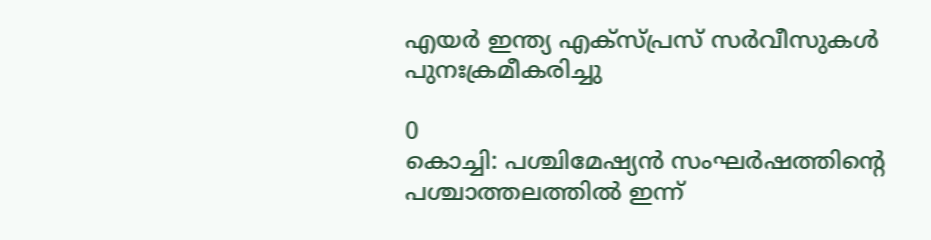എയർ ഇന്ത്യ എക്‌സ്പ്രസ് സർവീസുകൾ പുനഃക്രമീകരിച്ചു

0
കൊച്ചി: പശ്ചിമേഷ്യൻ സംഘർഷത്തിൻ്റെ പശ്ചാത്തലത്തിൽ ഇന്ന്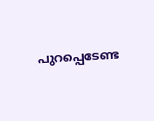പുറപ്പെടേണ്ട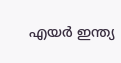എയർ ഇന്ത്യ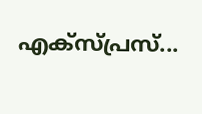എക്‌സ്പ്രസ്‌...